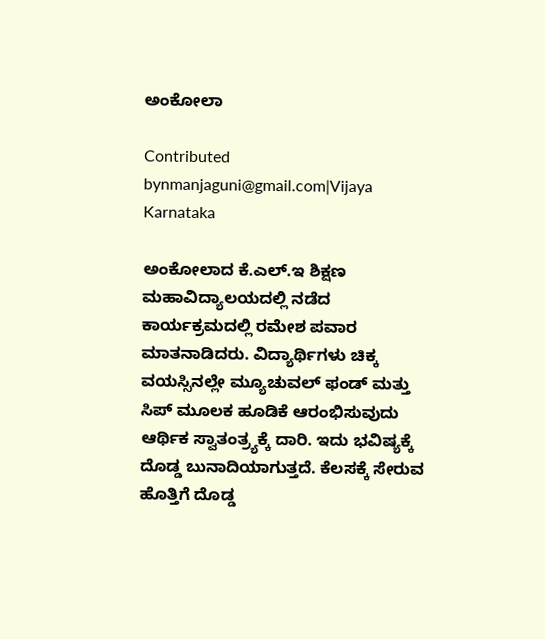ಅಂಕೋಲಾ

Contributed bynmanjaguni@gmail.com|Vijaya Karnataka

ಅಂಕೋಲಾದ ಕೆ.ಎಲ್‌.ಇ ಶಿಕ್ಷಣ ಮಹಾವಿದ್ಯಾಲಯದಲ್ಲಿ ನಡೆದ ಕಾರ್ಯಕ್ರಮದಲ್ಲಿ ರಮೇಶ ಪವಾರ ಮಾತನಾಡಿದರು. ವಿದ್ಯಾರ್ಥಿಗಳು ಚಿಕ್ಕ ವಯಸ್ಸಿನಲ್ಲೇ ಮ್ಯೂಚುವಲ್‌ ಫಂಡ್‌ ಮತ್ತು ಸಿಪ್‌ ಮೂಲಕ ಹೂಡಿಕೆ ಆರಂಭಿಸುವುದು ಆರ್ಥಿಕ ಸ್ವಾತಂತ್ರ್ಯಕ್ಕೆ ದಾರಿ. ಇದು ಭವಿಷ್ಯಕ್ಕೆ ದೊಡ್ಡ ಬುನಾದಿಯಾಗುತ್ತದೆ. ಕೆಲಸಕ್ಕೆ ಸೇರುವ ಹೊತ್ತಿಗೆ ದೊಡ್ಡ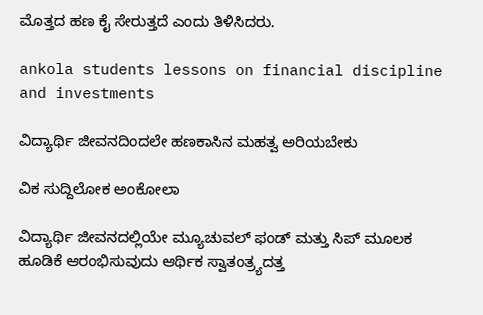ಮೊತ್ತದ ಹಣ ಕೈ ಸೇರುತ್ತದೆ ಎಂದು ತಿಳಿಸಿದರು.

ankola students lessons on financial discipline and investments

ವಿದ್ಯಾರ್ಥಿ ಜೀವನದಿಂದಲೇ ಹಣಕಾಸಿನ ಮಹತ್ವ ಅರಿಯಬೇಕು

ವಿಕ ಸುದ್ದಿಲೋಕ ಅಂಕೋಲಾ

ವಿದ್ಯಾರ್ಥಿ ಜೀವನದಲ್ಲಿಯೇ ಮ್ಯೂಚುವಲ್ ಫಂಡ್ ಮತ್ತು ಸಿಪ್ ಮೂಲಕ ಹೂಡಿಕೆ ಆರಂಭಿಸುವುದು ಆರ್ಥಿಕ ಸ್ವಾತಂತ್ರ್ಯದತ್ತ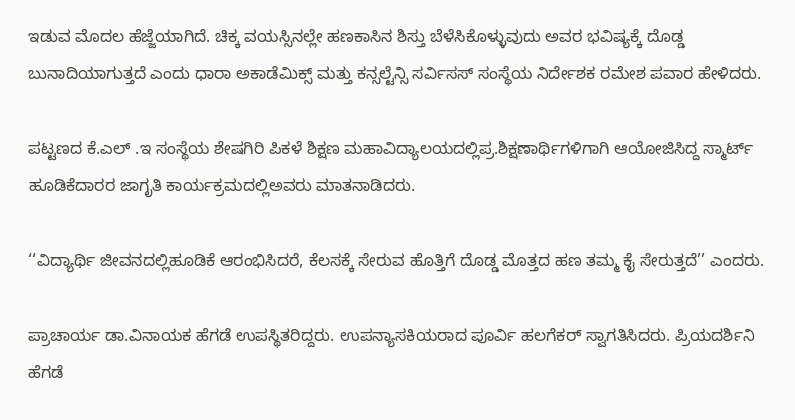ಇಡುವ ಮೊದಲ ಹೆಜ್ಜೆಯಾಗಿದೆ. ಚಿಕ್ಕ ವಯಸ್ಸಿನಲ್ಲೇ ಹಣಕಾಸಿನ ಶಿಸ್ತು ಬೆಳೆಸಿಕೊಳ್ಳುವುದು ಅವರ ಭವಿಷ್ಯಕ್ಕೆ ದೊಡ್ಡ ಬುನಾದಿಯಾಗುತ್ತದೆ ಎಂದು ಧಾರಾ ಅಕಾಡೆಮಿಕ್ಸ್ ಮತ್ತು ಕನ್ಸಲ್ಟೆನ್ಸಿ ಸರ್ವಿಸಸ್ ಸಂಸ್ಥೆಯ ನಿರ್ದೇಶಕ ರಮೇಶ ಪವಾರ ಹೇಳಿದರು.

ಪಟ್ಟಣದ ಕೆ.ಎಲ್ .ಇ ಸಂಸ್ಥೆಯ ಶೇಷಗಿರಿ ಪಿಕಳೆ ಶಿಕ್ಷಣ ಮಹಾವಿದ್ಯಾಲಯದಲ್ಲಿಪ್ರ.ಶಿಕ್ಷಣಾರ್ಥಿಗಳಿಗಾಗಿ ಆಯೋಜಿಸಿದ್ದ ಸ್ಮಾರ್ಟ್ ಹೂಡಿಕೆದಾರರ ಜಾಗೃತಿ ಕಾರ್ಯಕ್ರಮದಲ್ಲಿಅವರು ಮಾತನಾಡಿದರು.

‘‘ವಿದ್ಯಾರ್ಥಿ ಜೀವನದಲ್ಲಿಹೂಡಿಕೆ ಆರಂಭಿಸಿದರೆ, ಕೆಲಸಕ್ಕೆ ಸೇರುವ ಹೊತ್ತಿಗೆ ದೊಡ್ಡ ಮೊತ್ತದ ಹಣ ತಮ್ಮ ಕೈ ಸೇರುತ್ತದೆ’’ ಎಂದರು.

ಪ್ರಾಚಾರ್ಯ ಡಾ.ವಿನಾಯಕ ಹೆಗಡೆ ಉಪಸ್ಥಿತರಿದ್ದರು. ಉಪನ್ಯಾಸಕಿಯರಾದ ಪೂರ್ವಿ ಹಲಗೆಕರ್ ಸ್ವಾಗತಿಸಿದರು. ಪ್ರಿಯದರ್ಶಿನಿ ಹೆಗಡೆ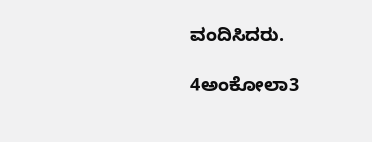ವಂದಿಸಿದರು.

4ಅಂಕೋಲಾ3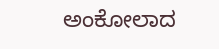ಅಂಕೋಲಾದ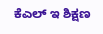ಕೆಎಲ್ ಇ ಶಿಕ್ಷಣ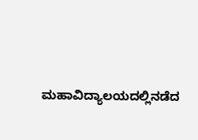ಮಹಾವಿದ್ಯಾಲಯದಲ್ಲಿನಡೆದ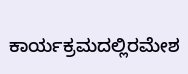ಕಾರ್ಯಕ್ರಮದಲ್ಲಿರಮೇಶ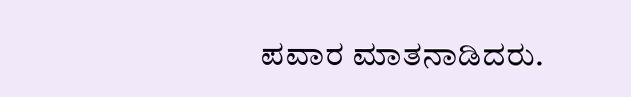ಪವಾರ ಮಾತನಾಡಿದರು.